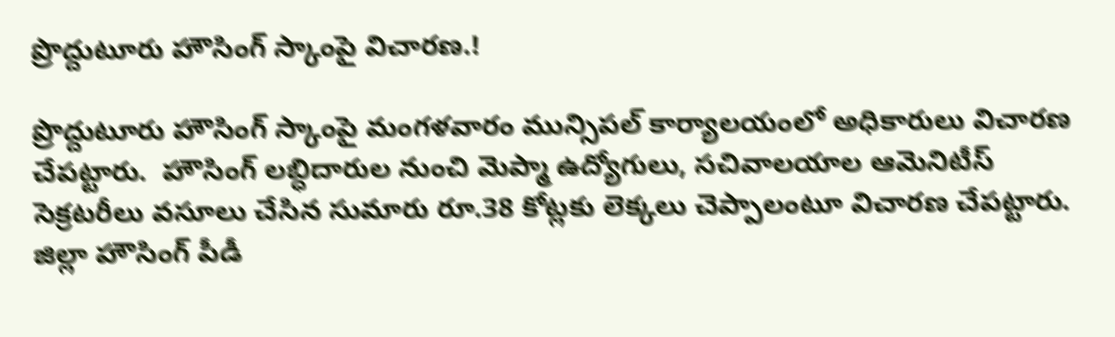ప్రొద్దుటూరు హౌసింగ్ స్కాంపై విచారణ.!

ప్రొద్దుటూరు హౌసింగ్ స్కాంపై మంగళవారం మున్సిపల్ కార్యాలయంలో అధికారులు విచారణ చేపట్టారు.  హౌసింగ్ లబ్ధిదారుల నుంచి మెప్మా ఉద్యోగులు, సచివాలయాల ఆమెనిటీస్ సెక్రటరీలు వసూలు చేసిన సుమారు రూ.38 కోట్లకు లెక్కలు చెప్పాలంటూ విచారణ చేపట్టారు.  జిల్లా హౌసింగ్ పీడీ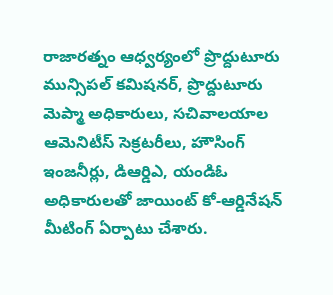రాజారత్నం ఆధ్వర్యంలో ప్రొద్దుటూరు మున్సిపల్ కమిషనర్, ప్రొద్దుటూరు మెప్మా అధికారులు, సచివాలయాల ఆమెనిటీస్ సెక్రటరీలు, హౌసింగ్ ఇంజనీర్లు, డిఆర్డిఎ, యండిఓ అధికారులతో జాయింట్ కో-ఆర్డినేషన్ మీటింగ్ ఏర్పాటు చేశారు.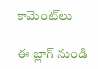కామెంట్‌లు

ఈ బ్లాగ్ నుండి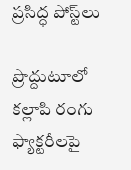ప్రసిద్ధ పోస్ట్‌లు

ప్రొద్దుటూలో కల్లాపి రంగు ఫ్యాక్టరీలపై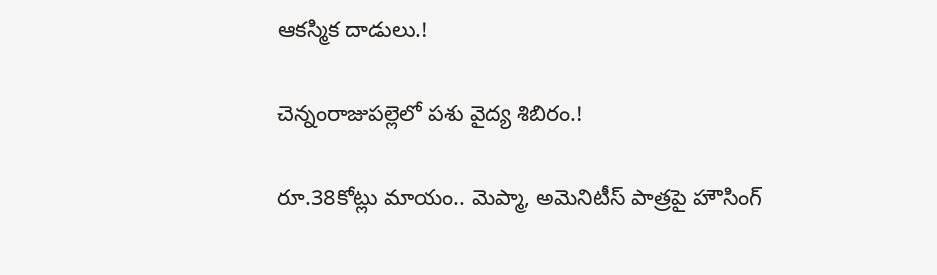ఆకస్మిక దాడులు.!

చెన్నంరాజుపల్లెలో పశు వైద్య శిబిరం.!

రూ.38కోట్లు మాయం.. మెప్మా, అమెనిటీస్ పాత్రపై హౌసింగ్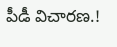పీడీ విచారణ.!